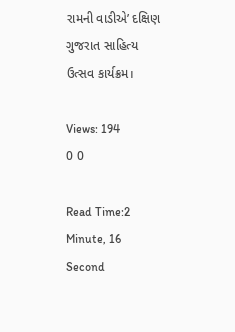રામની વાડીએ’ દક્ષિણ ગુજરાત સાહિત્ય ઉત્સવ કાર્યક્રમ।

Views: 194
0 0

Read Time:2 Minute, 16 Second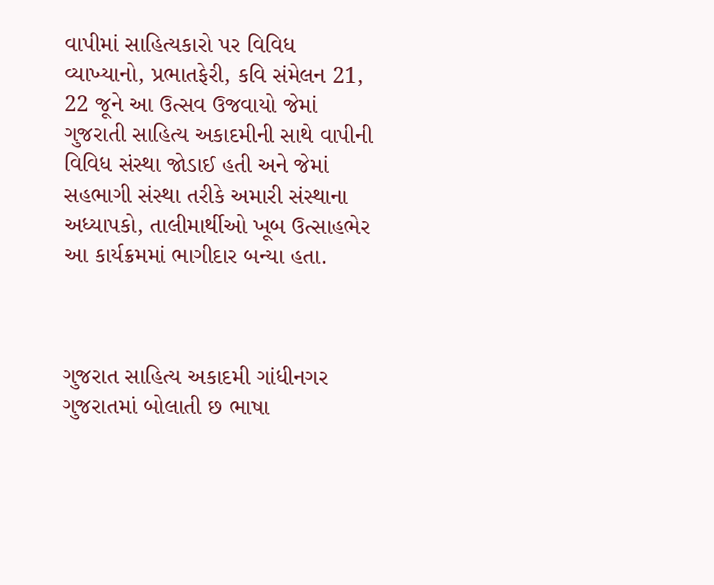વાપીમાં સાહિત્યકારો પર વિવિધ વ્યાખ્યાનો, પ્રભાતફેરી, કવિ સંમેલન 21, 22 જૂને આ ઉત્સવ ઉજવાયો જેમાં ગુજરાતી સાહિત્ય અકાદમીની સાથે વાપીની વિવિધ સંસ્થા જોડાઈ હતી અને જેમાં સહભાગી સંસ્થા તરીકે અમારી સંસ્થાના અધ્યાપકો, તાલીમાર્થીઓ ખૂબ ઉત્સાહભેર આ કાર્યક્રમમાં ભાગીદાર બન્યા હતા.



ગુજરાત સાહિત્ય અકાદમી ગાંધીનગર ગુજરાતમાં બોલાતી છ ભાષા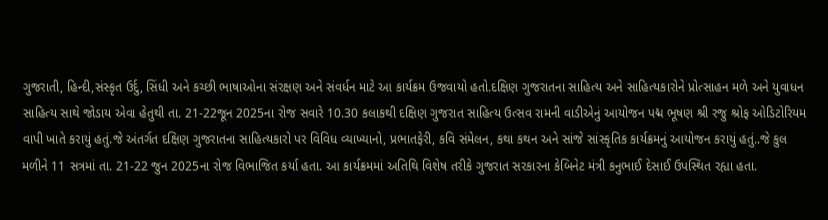ગુજરાતી, હિન્દી,સંસ્કૃત ઉર્દુ, સિંધી અને કચ્છી ભાષાઓના સંરક્ષણ અને સંવર્ધન માટે આ કાર્યક્રમ ઉજવાયો હતો.દક્ષિણ ગુજરાતના સાહિત્ય અને સાહિત્યકારોને પ્રોત્સાહન મળે અને યુવાધન સાહિત્ય સાથે જોડાય એવા હેતુથી તા. 21-22જૂન 2025ના રોજ સવારે 10.30 કલાકથી દક્ષિણ ગુજરાત સાહિત્ય ઉત્સવ રામની વાડીએનું આયોજન પદ્મ ભૂષણ શ્રી રજુ શ્રોફ ઓડિટોરિયમ વાપી ખાતે કરાયું હતું.જે અંતર્ગત દક્ષિણ ગુજરાતના સાહિત્યકારો પર વિવિધ વ્યાખ્યાનો, પ્રભાતફેરી, કવિ સંમેલન, કથા કથન અને સાંજે સાંસ્કૃતિક કાર્યક્રમનું આયોજન કરાયું હતું..જે કુલ મળીને 11 સત્રમાં તા. 21-22 જુન 2025ના રોજ વિભાજિત કર્યા હતા. આ કાર્યક્રમમાં અતિથિ વિશેષ તરીકે ગુજરાત સરકારના કેબિનેટ મંત્રી કનુભાઈ દેસાઈ ઉપસ્થિત રહ્યા હતા.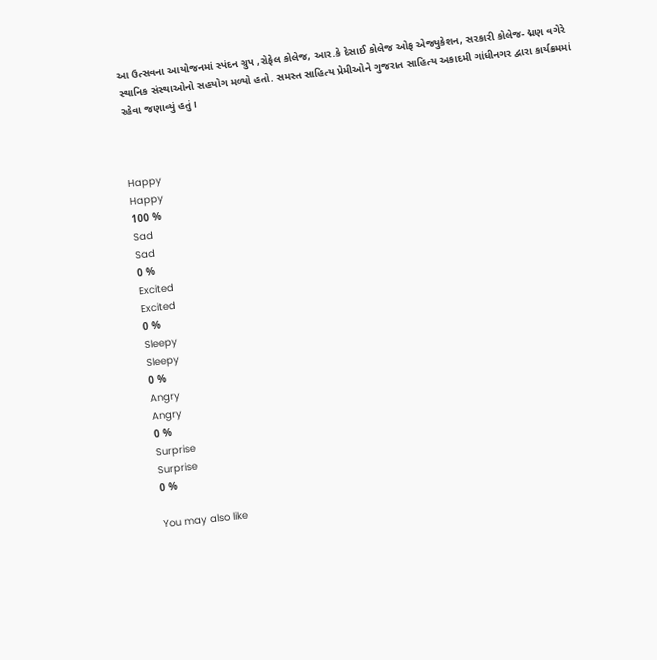આ ઉત્સવના આયોજનમાં સ્પંદન ગ્રુપ ,રોફેલ કોલેજ, આર.કે દેસાઈ કોલેજ ઓફ એજ્યુકેશન, સરકારી કોલેજ- દ્મણ વગેરે સ્થાનિક સંસ્થાઓનો સહયોગ મળ્યો હતો. સમસ્ત સાહિત્ય પ્રેમીઓને ગુજરાત સાહિત્ય અકાદમી ગાંધીનગર દ્વારા કાર્યક્રમમાં રહેવા જણાવ્યું હતું।



Happy
Happy
100 %
Sad
Sad
0 %
Excited
Excited
0 %
Sleepy
Sleepy
0 %
Angry
Angry
0 %
Surprise
Surprise
0 %

You may also like